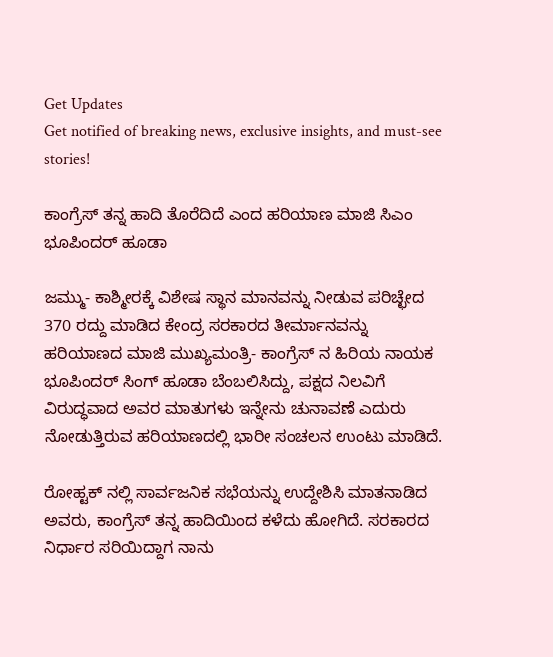Get Updates
Get notified of breaking news, exclusive insights, and must-see stories!

ಕಾಂಗ್ರೆಸ್ ತನ್ನ ಹಾದಿ ತೊರೆದಿದೆ ಎಂದ ಹರಿಯಾಣ ಮಾಜಿ ಸಿಎಂ ಭೂಪಿಂದರ್ ಹೂಡಾ

ಜಮ್ಮು- ಕಾಶ್ಮೀರಕ್ಕೆ ವಿಶೇಷ ಸ್ಥಾನ ಮಾನವನ್ನು ನೀಡುವ ಪರಿಚ್ಛೇದ 370 ರದ್ದು ಮಾಡಿದ ಕೇಂದ್ರ ಸರಕಾರದ ತೀರ್ಮಾನವನ್ನು ಹರಿಯಾಣದ ಮಾಜಿ ಮುಖ್ಯಮಂತ್ರಿ- ಕಾಂಗ್ರೆಸ್ ನ ಹಿರಿಯ ನಾಯಕ ಭೂಪಿಂದರ್ ಸಿಂಗ್ ಹೂಡಾ ಬೆಂಬಲಿಸಿದ್ದು, ಪಕ್ಷದ ನಿಲವಿಗೆ ವಿರುದ್ಧವಾದ ಅವರ ಮಾತುಗಳು ಇನ್ನೇನು ಚುನಾವಣೆ ಎದುರು ನೋಡುತ್ತಿರುವ ಹರಿಯಾಣದಲ್ಲಿ ಭಾರೀ ಸಂಚಲನ ಉಂಟು ಮಾಡಿದೆ.

ರೋಹ್ಟಕ್ ನಲ್ಲಿ ಸಾರ್ವಜನಿಕ ಸಭೆಯನ್ನು ಉದ್ದೇಶಿಸಿ ಮಾತನಾಡಿದ ಅವರು, ಕಾಂಗ್ರೆಸ್ ತನ್ನ ಹಾದಿಯಿಂದ ಕಳೆದು ಹೋಗಿದೆ. ಸರಕಾರದ ನಿರ್ಧಾರ ಸರಿಯಿದ್ದಾಗ ನಾನು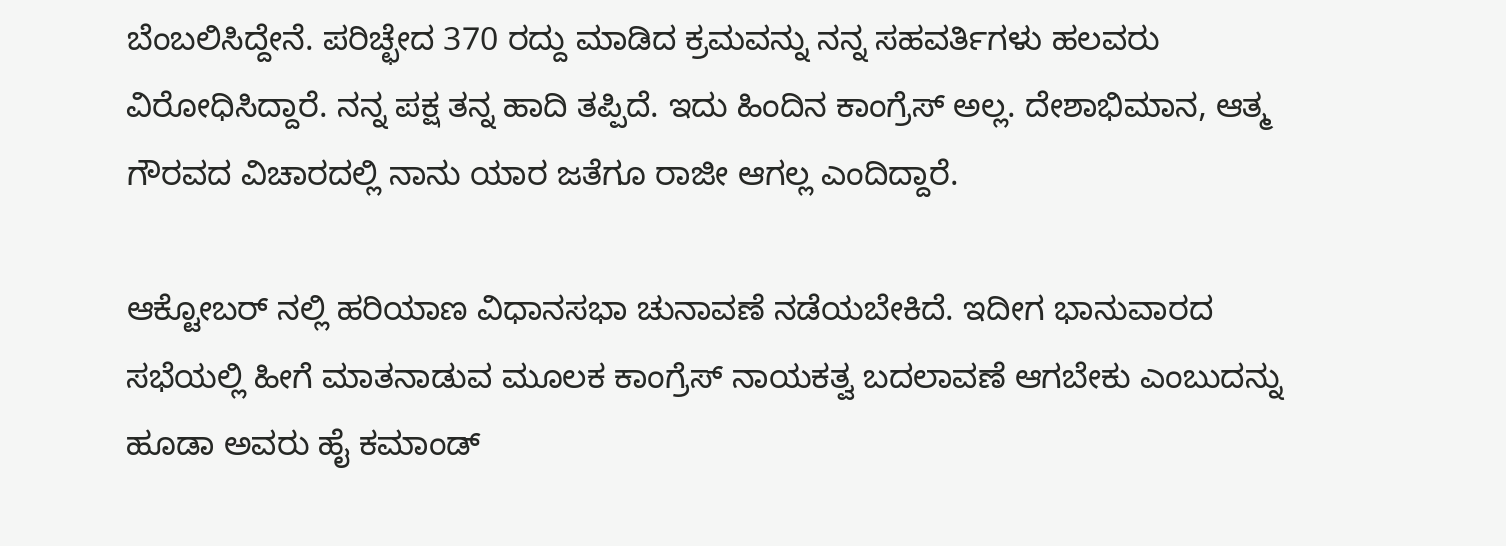ಬೆಂಬಲಿಸಿದ್ದೇನೆ. ಪರಿಚ್ಛೇದ 370 ರದ್ದು ಮಾಡಿದ ಕ್ರಮವನ್ನು ನನ್ನ ಸಹವರ್ತಿಗಳು ಹಲವರು ವಿರೋಧಿಸಿದ್ದಾರೆ. ನನ್ನ ಪಕ್ಷ ತನ್ನ ಹಾದಿ ತಪ್ಪಿದೆ. ಇದು ಹಿಂದಿನ ಕಾಂಗ್ರೆಸ್ ಅಲ್ಲ. ದೇಶಾಭಿಮಾನ, ಆತ್ಮ ಗೌರವದ ವಿಚಾರದಲ್ಲಿ ನಾನು ಯಾರ ಜತೆಗೂ ರಾಜೀ ಆಗಲ್ಲ ಎಂದಿದ್ದಾರೆ.

ಆಕ್ಟೋಬರ್ ನಲ್ಲಿ ಹರಿಯಾಣ ವಿಧಾನಸಭಾ ಚುನಾವಣೆ ನಡೆಯಬೇಕಿದೆ. ಇದೀಗ ಭಾನುವಾರದ ಸಭೆಯಲ್ಲಿ ಹೀಗೆ ಮಾತನಾಡುವ ಮೂಲಕ ಕಾಂಗ್ರೆಸ್ ನಾಯಕತ್ವ ಬದಲಾವಣೆ ಆಗಬೇಕು ಎಂಬುದನ್ನು ಹೂಡಾ ಅವರು ಹೈ ಕಮಾಂಡ್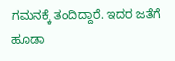ಗಮನಕ್ಕೆ ತಂದಿದ್ದಾರೆ. ಇದರ ಜತೆಗೆ ಹೂಡಾ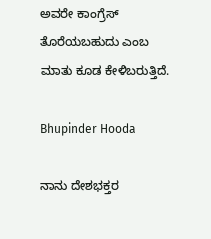ಅವರೇ ಕಾಂಗ್ರೆಸ್ ತೊರೆಯಬಹುದು ಎಂಬ ಮಾತು ಕೂಡ ಕೇಳಿಬರುತ್ತಿದೆ.

Bhupinder Hooda

ನಾನು ದೇಶಭಕ್ತರ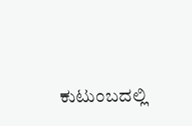ಕುಟುಂಬದಲ್ಲಿ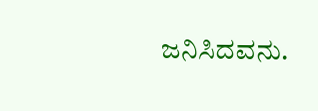ಜನಿಸಿದವನು.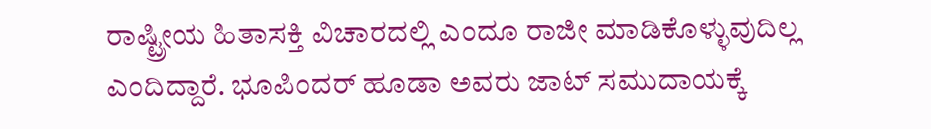ರಾಷ್ಟ್ರೀಯ ಹಿತಾಸಕ್ತಿ ವಿಚಾರದಲ್ಲಿ ಎಂದೂ ರಾಜೀ ಮಾಡಿಕೊಳ್ಳುವುದಿಲ್ಲ ಎಂದಿದ್ದಾರೆ. ಭೂಪಿಂದರ್ ಹೂಡಾ ಅವರು ಜಾಟ್ ಸಮುದಾಯಕ್ಕೆ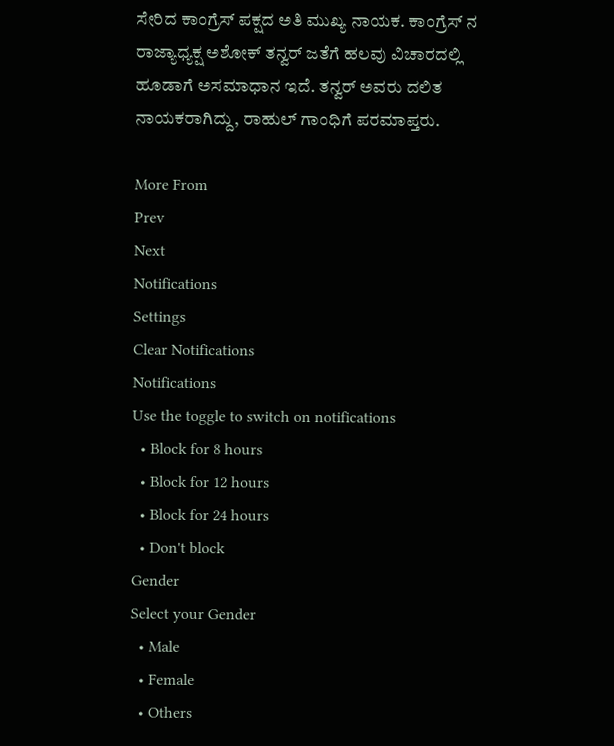ಸೇರಿದ ಕಾಂಗ್ರೆಸ್ ಪಕ್ಷದ ಅತಿ ಮುಖ್ಯ ನಾಯಕ. ಕಾಂಗ್ರೆಸ್ ನ ರಾಜ್ಯಾಧ್ಯಕ್ಷ ಅಶೋಕ್ ತನ್ವರ್ ಜತೆಗೆ ಹಲವು ವಿಚಾರದಲ್ಲಿ ಹೂಡಾಗೆ ಅಸಮಾಧಾನ ಇದೆ. ತನ್ವರ್ ಅವರು ದಲಿತ ನಾಯಕರಾಗಿದ್ದು, ರಾಹುಲ್ ಗಾಂಧಿಗೆ ಪರಮಾಪ್ತರು.

More From
Prev
Next
Notifications
Settings
Clear Notifications
Notifications
Use the toggle to switch on notifications
  • Block for 8 hours
  • Block for 12 hours
  • Block for 24 hours
  • Don't block
Gender
Select your Gender
  • Male
  • Female
  • Others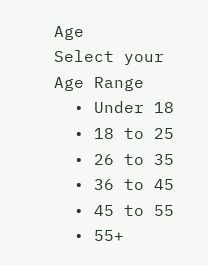Age
Select your Age Range
  • Under 18
  • 18 to 25
  • 26 to 35
  • 36 to 45
  • 45 to 55
  • 55+